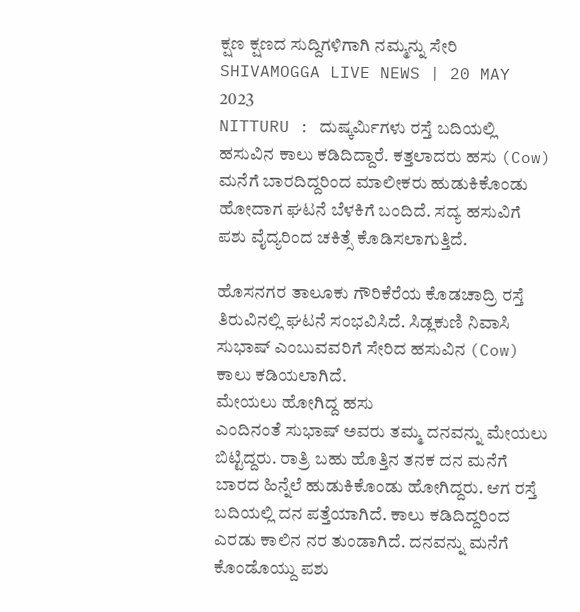ಕ್ಷಣ ಕ್ಷಣದ ಸುದ್ದಿಗಳಿಗಾಗಿ ನಮ್ಮನ್ನು ಸೇರಿ
SHIVAMOGGA LIVE NEWS | 20 MAY 2023
NITTURU : ದುಷ್ಕರ್ಮಿಗಳು ರಸ್ತೆ ಬದಿಯಲ್ಲಿ ಹಸುವಿನ ಕಾಲು ಕಡಿದಿದ್ದಾರೆ. ಕತ್ತಲಾದರು ಹಸು (Cow) ಮನೆಗೆ ಬಾರದಿದ್ದರಿಂದ ಮಾಲೀಕರು ಹುಡುಕಿಕೊಂಡು ಹೋದಾಗ ಘಟನೆ ಬೆಳಕಿಗೆ ಬಂದಿದೆ. ಸದ್ಯ ಹಸುವಿಗೆ ಪಶು ವೈದ್ಯರಿಂದ ಚಕಿತ್ಸೆ ಕೊಡಿಸಲಾಗುತ್ತಿದೆ.

ಹೊಸನಗರ ತಾಲೂಕು ಗೌರಿಕೆರೆಯ ಕೊಡಚಾದ್ರಿ ರಸ್ತೆ ತಿರುವಿನಲ್ಲಿ ಘಟನೆ ಸಂಭವಿಸಿದೆ. ಸಿಡ್ಲಕುಣಿ ನಿವಾಸಿ ಸುಭಾಷ್ ಎಂಬುವವರಿಗೆ ಸೇರಿದ ಹಸುವಿನ (Cow) ಕಾಲು ಕಡಿಯಲಾಗಿದೆ.
ಮೇಯಲು ಹೋಗಿದ್ದ ಹಸು
ಎಂದಿನಂತೆ ಸುಭಾಷ್ ಅವರು ತಮ್ಮ ದನವನ್ನು ಮೇಯಲು ಬಿಟ್ಟಿದ್ದರು. ರಾತ್ರಿ ಬಹು ಹೊತ್ತಿನ ತನಕ ದನ ಮನೆಗೆ ಬಾರದ ಹಿನ್ನೆಲೆ ಹುಡುಕಿಕೊಂಡು ಹೋಗಿದ್ದರು. ಆಗ ರಸ್ತೆ ಬದಿಯಲ್ಲಿ ದನ ಪತ್ತೆಯಾಗಿದೆ. ಕಾಲು ಕಡಿದಿದ್ದರಿಂದ ಎರಡು ಕಾಲಿನ ನರ ತುಂಡಾಗಿದೆ. ದನವನ್ನು ಮನೆಗೆ ಕೊಂಡೊಯ್ದು ಪಶು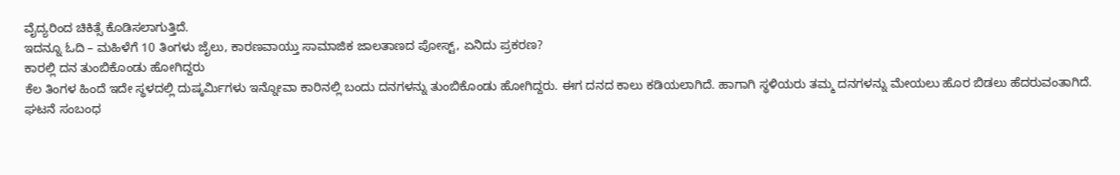ವೈದ್ಯರಿಂದ ಚಿಕಿತ್ಸೆ ಕೊಡಿಸಲಾಗುತ್ತಿದೆ.
ಇದನ್ನೂ ಓದಿ – ಮಹಿಳೆಗೆ 10 ತಿಂಗಳು ಜೈಲು, ಕಾರಣವಾಯ್ತು ಸಾಮಾಜಿಕ ಜಾಲತಾಣದ ಪೋಸ್ಟ್, ಏನಿದು ಪ್ರಕರಣ?
ಕಾರಲ್ಲಿ ದನ ತುಂಬಿಕೊಂಡು ಹೋಗಿದ್ದರು
ಕೆಲ ತಿಂಗಳ ಹಿಂದೆ ಇದೇ ಸ್ಥಳದಲ್ಲಿ ದುಷ್ಕರ್ಮಿಗಳು ಇನ್ನೋವಾ ಕಾರಿನಲ್ಲಿ ಬಂದು ದನಗಳನ್ನು ತುಂಬಿಕೊಂಡು ಹೋಗಿದ್ದರು. ಈಗ ದನದ ಕಾಲು ಕಡಿಯಲಾಗಿದೆ. ಹಾಗಾಗಿ ಸ್ಥಳಿಯರು ತಮ್ಮ ದನಗಳನ್ನು ಮೇಯಲು ಹೊರ ಬಿಡಲು ಹೆದರುವಂತಾಗಿದೆ.
ಘಟನೆ ಸಂಬಂಧ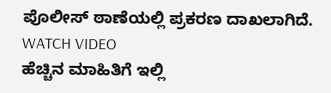ಪೊಲೀಸ್ ಠಾಣೆಯಲ್ಲಿ ಪ್ರಕರಣ ದಾಖಲಾಗಿದೆ.
WATCH VIDEO
ಹೆಚ್ಚಿನ ಮಾಹಿತಿಗೆ ಇಲ್ಲಿ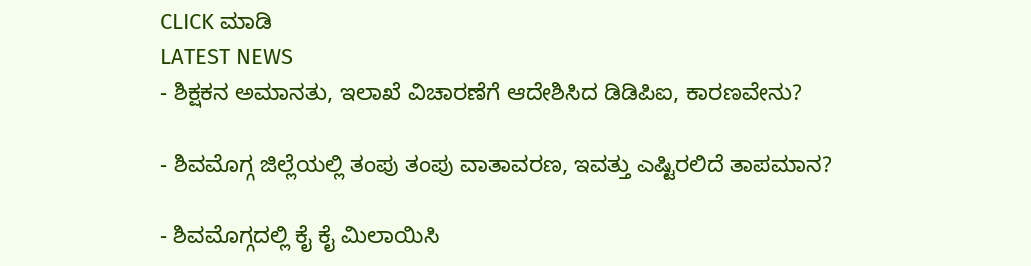CLICK ಮಾಡಿ
LATEST NEWS
- ಶಿಕ್ಷಕನ ಅಮಾನತು, ಇಲಾಖೆ ವಿಚಾರಣೆಗೆ ಆದೇಶಿಸಿದ ಡಿಡಿಪಿಐ, ಕಾರಣವೇನು?

- ಶಿವಮೊಗ್ಗ ಜಿಲ್ಲೆಯಲ್ಲಿ ತಂಪು ತಂಪು ವಾತಾವರಣ, ಇವತ್ತು ಎಷ್ಟಿರಲಿದೆ ತಾಪಮಾನ?

- ಶಿವಮೊಗ್ಗದಲ್ಲಿ ಕೈ ಕೈ ಮಿಲಾಯಿಸಿ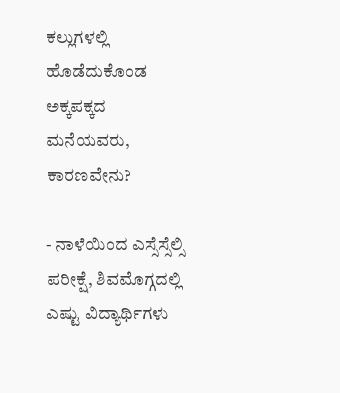ಕಲ್ಲುಗಳಲ್ಲಿ ಹೊಡೆದುಕೊಂಡ ಅಕ್ಕಪಕ್ಕದ ಮನೆಯವರು, ಕಾರಣವೇನು?

- ನಾಳೆಯಿಂದ ಎಸ್ಸೆಸ್ಸೆಲ್ಸಿ ಪರೀಕ್ಷೆ, ಶಿವಮೊಗ್ಗದಲ್ಲಿ ಎಷ್ಟು ವಿದ್ಯಾರ್ಥಿಗಳು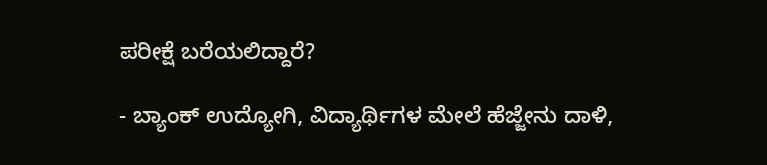ಪರೀಕ್ಷೆ ಬರೆಯಲಿದ್ದಾರೆ?

- ಬ್ಯಾಂಕ್ ಉದ್ಯೋಗಿ, ವಿದ್ಯಾರ್ಥಿಗಳ ಮೇಲೆ ಹೆಜ್ಜೇನು ದಾಳಿ,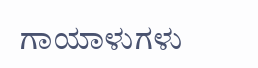ಗಾಯಾಳುಗಳು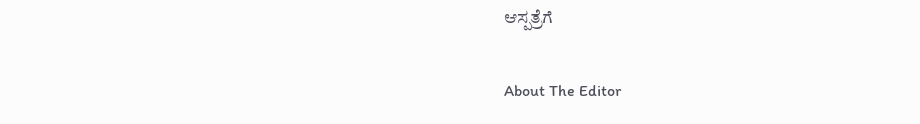ಆಸ್ಪತ್ರೆಗೆ

About The Editor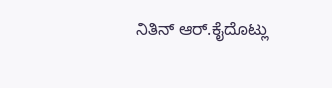ನಿತಿನ್ ಆರ್.ಕೈದೊಟ್ಲು